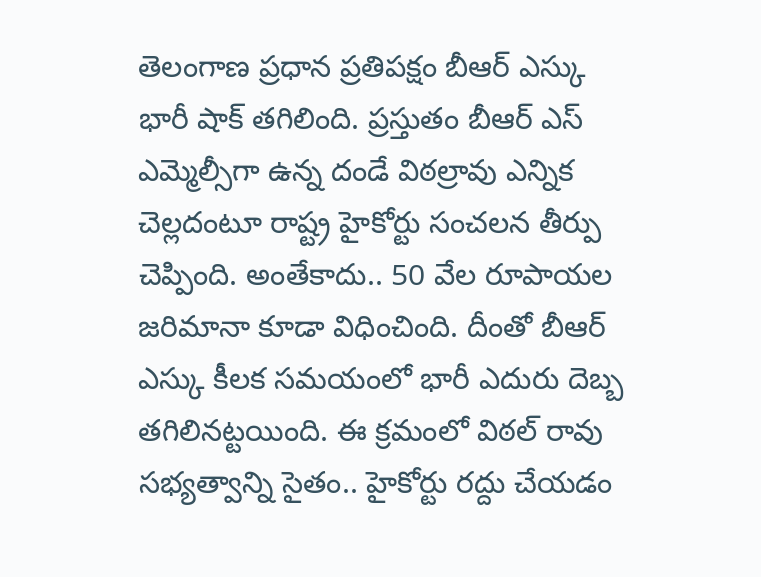తెలంగాణ ప్రధాన ప్రతిపక్షం బీఆర్ ఎస్కు భారీ షాక్ తగిలింది. ప్రస్తుతం బీఆర్ ఎస్ ఎమ్మెల్సీగా ఉన్న దండే విఠల్రావు ఎన్నిక చెల్లదంటూ రాష్ట్ర హైకోర్టు సంచలన తీర్పు చెప్పింది. అంతేకాదు.. 50 వేల రూపాయల జరిమానా కూడా విధించింది. దీంతో బీఆర్ ఎస్కు కీలక సమయంలో భారీ ఎదురు దెబ్బ తగిలినట్టయింది. ఈ క్రమంలో విఠల్ రావు సభ్యత్వాన్ని సైతం.. హైకోర్టు రద్దు చేయడం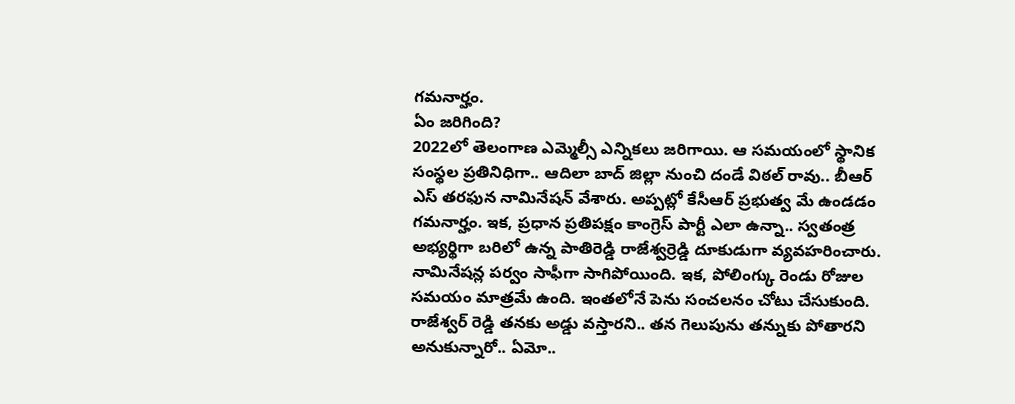గమనార్హం.
ఏం జరిగింది?
2022లో తెలంగాణ ఎమ్మెల్సీ ఎన్నికలు జరిగాయి. ఆ సమయంలో స్థానిక సంస్థల ప్రతినిధిగా.. ఆదిలా బాద్ జిల్లా నుంచి దండే విఠల్ రావు.. బీఆర్ ఎస్ తరఫున నామినేషన్ వేశారు. అప్పట్లో కేసీఆర్ ప్రభుత్వ మే ఉండడం గమనార్హం. ఇక, ప్రధాన ప్రతిపక్షం కాంగ్రెస్ పార్టీ ఎలా ఉన్నా.. స్వతంత్ర అభ్యర్థిగా బరిలో ఉన్న పాతిరెడ్డి రాజేశ్వర్రెడ్డి దూకుడుగా వ్యవహరించారు. నామినేషన్ల పర్వం సాఫీగా సాగిపోయింది. ఇక, పోలింగ్కు రెండు రోజుల సమయం మాత్రమే ఉంది. ఇంతలోనే పెను సంచలనం చోటు చేసుకుంది.
రాజేశ్వర్ రెడ్డి తనకు అడ్డు వస్తారని.. తన గెలుపును తన్నుకు పోతారని అనుకున్నారో.. ఏమో..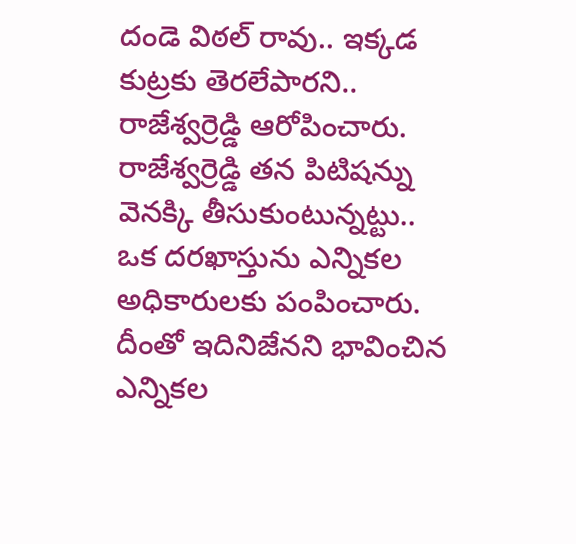దండె విఠల్ రావు.. ఇక్కడ కుట్రకు తెరలేపారని.. రాజేశ్వర్రెడ్డి ఆరోపించారు. రాజేశ్వర్రెడ్డి తన పిటిషన్ను వెనక్కి తీసుకుంటున్నట్టు.. ఒక దరఖాస్తును ఎన్నికల అధికారులకు పంపించారు. దీంతో ఇదినిజేనని భావించిన ఎన్నికల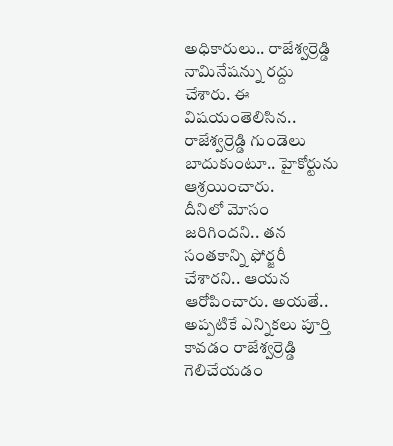అధికారులు.. రాజేశ్వర్రెడ్డి నామినేషన్ను రద్దు చేశారు. ఈ విషయంతెలిసిన.. రాజేశ్వర్రెడ్డి గుండెలు బాదుకుంటూ.. హైకోర్టును ఆశ్రయించారు.
దీనిలో మోసం జరిగిందని.. తన సంతకాన్ని ఫోర్జరీ చేశారని.. ఆయన ఆరోపించారు. అయతే.. అప్పటికే ఎన్నికలు పూర్తి కావడం రాజేశ్వర్రెడ్డి గెలిచేయడం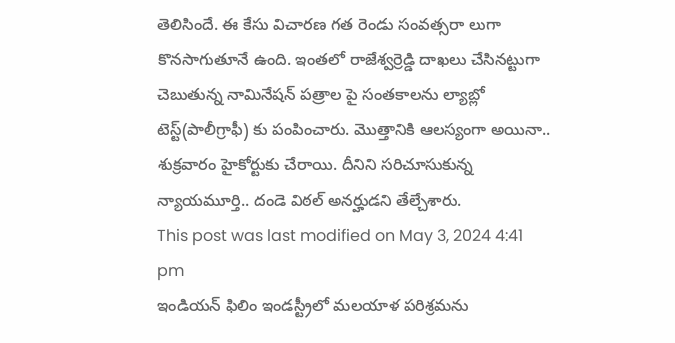తెలిసిందే. ఈ కేసు విచారణ గత రెండు సంవత్సరా లుగా కొనసాగుతూనే ఉంది. ఇంతలో రాజేశ్వర్రెడ్డి దాఖలు చేసినట్టుగా చెబుతున్న నామినేషన్ పత్రాల పై సంతకాలను ల్యాబ్లో టెస్ట్(పాలీగ్రాఫీ) కు పంపించారు. మొత్తానికి ఆలస్యంగా అయినా.. శుక్రవారం హైకోర్టుకు చేరాయి. దీనిని సరిచూసుకున్న న్యాయమూర్తి.. దండె విఠల్ అనర్హుడని తేల్చేశారు.
This post was last modified on May 3, 2024 4:41 pm
ఇండియన్ ఫిలిం ఇండస్ట్రీలో మలయాళ పరిశ్రమను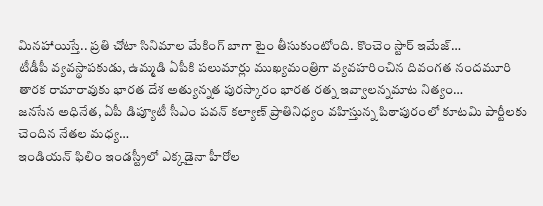మినహాయిస్తే.. ప్రతి చోటా సినిమాల మేకింగ్ బాగా టైం తీసుకుంటోంది. కొంచెం స్టార్ ఇమేజ్…
టీడీపీ వ్యవస్థాపకుడు, ఉమ్మడి ఏపీకి పలుమార్లు ముఖ్యమంత్రిగా వ్యవహరించిన దివంగత నందమూరి తారక రామారావుకు భారత దేశ అత్యున్నత పురస్కారం భారత రత్న ఇవ్వాలన్నమాట నిత్యం…
జనసేన అధినేత, ఏపీ డిప్యూటీ సీఎం పవన్ కల్యాణ్ ప్రాతినిధ్యం వహిస్తున్న పిఠాపురంలో కూటమి పార్టీలకు చెందిన నేతల మధ్య…
ఇండియన్ ఫిలిం ఇండస్ట్రీలో ఎక్కడైనా హీరోల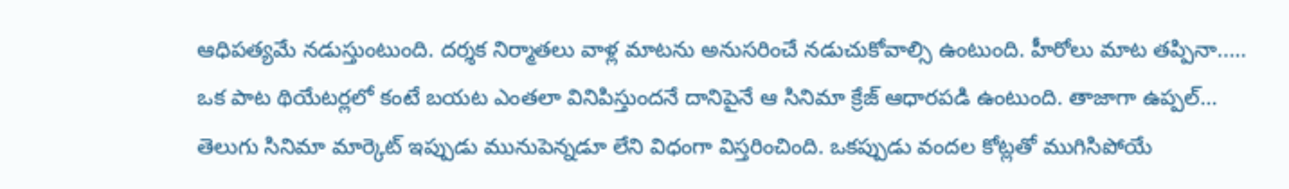ఆధిపత్యమే నడుస్తుంటుంది. దర్శక నిర్మాతలు వాళ్ల మాటను అనుసరించే నడుచుకోవాల్సి ఉంటుంది. హీరోలు మాట తప్పినా..…
ఒక పాట థియేటర్లలో కంటే బయట ఎంతలా వినిపిస్తుందనే దానిపైనే ఆ సినిమా క్రేజ్ ఆధారపడి ఉంటుంది. తాజాగా ఉప్పల్…
తెలుగు సినిమా మార్కెట్ ఇప్పుడు మునుపెన్నడూ లేని విధంగా విస్తరించింది. ఒకప్పుడు వందల కోట్లతో ముగిసిపోయే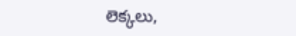లెక్కలు,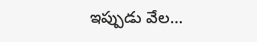ఇప్పుడు వేల…